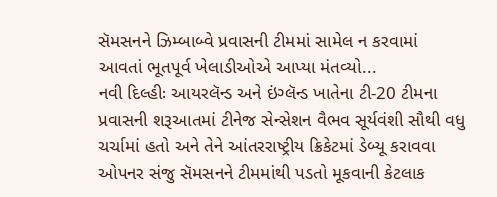સૅમસનને ઝિમ્બાબ્વે પ્રવાસની ટીમમાં સામેલ ન કરવામાં આવતાં ભૂતપૂર્વ ખેલાડીઓએ આપ્યા મંતવ્યો...
નવી દિલ્હીઃ આયરલૅન્ડ અને ઇંગ્લૅન્ડ ખાતેના ટી-20 ટીમના પ્રવાસની શરૂઆતમાં ટીનેજ સેન્સેશન વૈભવ સૂર્યવંશી સૌથી વધુ ચર્ચામાં હતો અને તેને આંતરરાષ્ટ્રીય ક્રિકેટમાં ડેબ્યૂ કરાવવા ઓપનર સંજુ સૅમસનને ટીમમાંથી પડતો મૂકવાની કેટલાક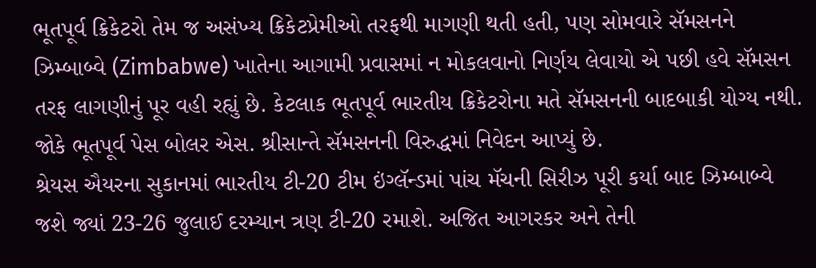ભૂતપૂર્વ ક્રિકેટરો તેમ જ અસંખ્ય ક્રિકેટપ્રેમીઓ તરફથી માગણી થતી હતી, પણ સોમવારે સૅમસનને ઝિમ્બાબ્વે (Zimbabwe) ખાતેના આગામી પ્રવાસમાં ન મોકલવાનો નિર્ણય લેવાયો એ પછી હવે સૅમસન તરફ લાગણીનું પૂર વહી રહ્યું છે. કેટલાક ભૂતપૂર્વ ભારતીય ક્રિકેટરોના મતે સૅમસનની બાદબાકી યોગ્ય નથી. જોકે ભૂતપૂર્વ પેસ બોલર એસ. શ્રીસાન્તે સૅમસનની વિરુદ્ધમાં નિવેદન આપ્યું છે.
શ્રેયસ ઐયરના સુકાનમાં ભારતીય ટી-20 ટીમ ઇંગ્લૅન્ડમાં પાંચ મૅચની સિરીઝ પૂરી કર્યા બાદ ઝિમ્બાબ્વે જશે જ્યાં 23-26 જુલાઈ દરમ્યાન ત્રણ ટી-20 રમાશે. અજિત આગરકર અને તેની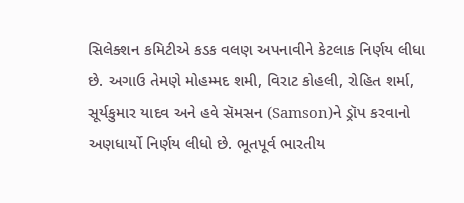સિલેક્શન કમિટીએ કડક વલણ અપનાવીને કેટલાક નિર્ણય લીધા છે. અગાઉ તેમણે મોહમ્મદ શમી, વિરાટ કોહલી, રોહિત શર્મા, સૂર્યકુમાર યાદવ અને હવે સૅમસન (Samson)ને ડ્રૉપ કરવાનો અણધાર્યો નિર્ણય લીધો છે. ભૂતપૂર્વ ભારતીય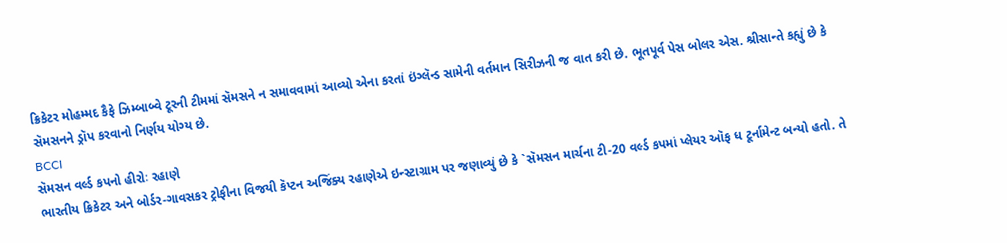ક્રિકેટર મોહમ્મદ કૈફે ઝિમ્બાબ્વે ટૂરની ટીમમાં સૅમસને ન સમાવવામાં આવ્યો એના કરતાં ઇંગ્લૅન્ડ સામેની વર્તમાન સિરીઝની જ વાત કરી છે. ભૂતપૂર્વ પેસ બોલર એસ. શ્રીસાન્તે કહ્યું છે કે સૅમસનને ડ્રૉપ કરવાનો નિર્ણય યોગ્ય છે.
BCCI
સૅમસન વર્લ્ડ કપનો હીરોઃ રહાણે
ભારતીય ક્રિકેટર અને બોર્ડર-ગાવસકર ટ્રોફીના વિજયી કૅપ્ટન અજિંક્ય રહાણેએ ઇન્સ્ટાગ્રામ પર જણાવ્યું છે કે `સૅમસન માર્ચના ટી-20 વર્લ્ડ કપમાં પ્લેયર ઑફ ધ ટૂર્નામેન્ટ બન્યો હતો. તે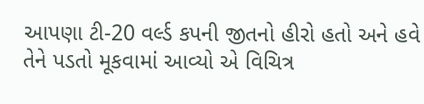આપણા ટી-20 વર્લ્ડ કપની જીતનો હીરો હતો અને હવે તેને પડતો મૂકવામાં આવ્યો એ વિચિત્ર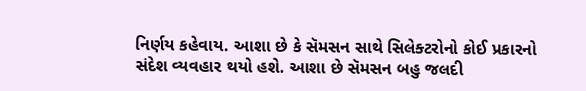નિર્ણય કહેવાય. આશા છે કે સૅમસન સાથે સિલેક્ટરોનો કોઈ પ્રકારનો સંદેશ વ્યવહાર થયો હશે. આશા છે સૅમસન બહુ જલદી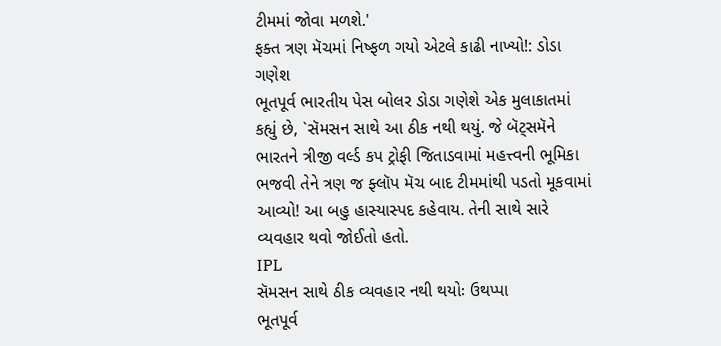ટીમમાં જોવા મળશે.'
ફક્ત ત્રણ મૅચમાં નિષ્ફળ ગયો એટલે કાઢી નાખ્યો!: ડોડા ગણેશ
ભૂતપૂર્વ ભારતીય પેસ બોલર ડોડા ગણેશે એક મુલાકાતમાં કહ્યું છે, `સૅમસન સાથે આ ઠીક નથી થયું. જે બૅટ્સમૅને ભારતને ત્રીજી વર્લ્ડ કપ ટ્રોફી જિતાડવામાં મહત્ત્વની ભૂમિકા ભજવી તેને ત્રણ જ ફ્લૉપ મૅચ બાદ ટીમમાંથી પડતો મૂકવામાં આવ્યો! આ બહુ હાસ્યાસ્પદ કહેવાય. તેની સાથે સારે વ્યવહાર થવો જોઈતો હતો.
IPL
સૅમસન સાથે ઠીક વ્યવહાર નથી થયોઃ ઉથપ્પા
ભૂતપૂર્વ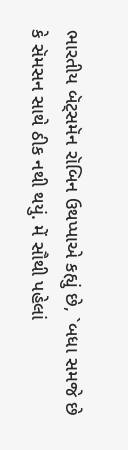ભારતીય બૅટ્સમૅન રૉબિન ઉથપ્પાએ કહ્યું છે, `બધા સમજે છે કે સૅમસન સાથે ઠીક નથી થયું. મેં સૌથી પહેલાં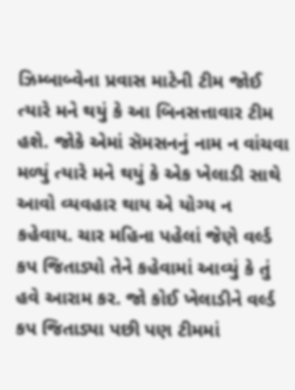ઝિમ્બાબ્વેના પ્રવાસ માટેની ટીમ જોઈ ત્યારે મને થયું કે આ બિનસત્તાવાર ટીમ હશે. જોકે એમાં સૅમસનનું નામ ન વાંચવા મળ્યું ત્યારે મને થયું કે એક ખેલાડી સાથે આવો વ્યવહાર થાય એ યોગ્ય ન કહેવાય. ચાર મહિના પહેલાં જેણે વર્લ્ડ કપ જિતાડ્યો તેને કહેવામાં આવ્યું કે તું હવે આરામ કર. જો કોઈ ખેલાડીને વર્લ્ડ કપ જિતાડ્યા પછી પણ ટીમમાં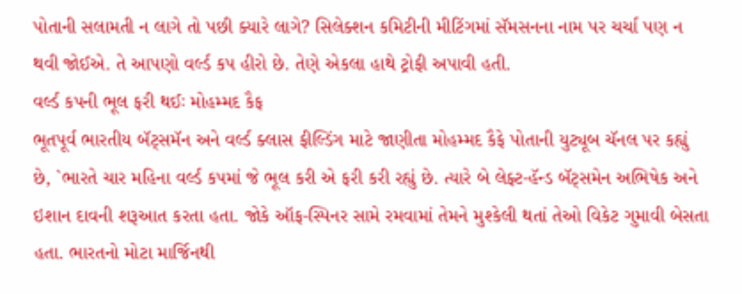પોતાની સલામતી ન લાગે તો પછી ક્યારે લાગે? સિલેક્શન કમિટીની મીટિંગમાં સૅમસનના નામ પર ચર્ચા પણ ન થવી જોઈએ. તે આપણો વર્લ્ડ કપ હીરો છે. તેણે એકલા હાથે ટ્રોફી અપાવી હતી.
વર્લ્ડ કપની ભૂલ ફરી થઈઃ મોહમ્મદ કૈફ
ભૂતપૂર્વ ભારતીય બૅટ્સમૅન અને વર્લ્ડ ક્લાસ ફીલ્ડિંગ માટે જાણીતા મોહમ્મદ કૈફે પોતાની યુટ્યૂબ ચૅનલ પર કહ્યું છે, `ભારતે ચાર મહિના વર્લ્ડ કપમાં જે ભૂલ કરી એ ફરી કરી રહ્યું છે. ત્યારે બે લેફ્ટ-હૅન્ડ બૅટ્સમેન અભિષેક અને ઇશાન દાવની શરૂઆત કરતા હતા. જોકે ઑફ-સ્પિનર સામે રમવામાં તેમને મુશ્કેલી થતાં તેઓ વિકેટ ગુમાવી બેસતા હતા. ભારતનો મોટા માર્જિનથી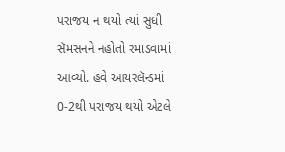પરાજય ન થયો ત્યાં સુધી સૅમસનને નહોતો રમાડવામાં આવ્યો. હવે આયરલૅન્ડમાં 0-2થી પરાજય થયો એટલે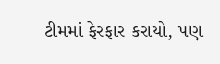ટીમમાં ફેરફાર કરાયો, પણ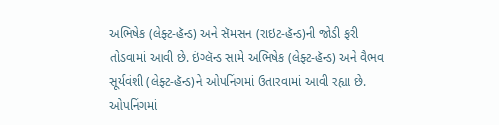અભિષેક (લેફ્ટ-હૅન્ડ) અને સૅમસન (રાઇટ-હૅન્ડ)ની જોડી ફરી તોડવામાં આવી છે. ઇંગ્લૅન્ડ સામે અભિષેક (લેફ્ટ-હૅન્ડ) અને વૈભવ સૂર્યવંશી (લેફ્ટ-હૅન્ડ)ને ઓપનિંગમાં ઉતારવામાં આવી રહ્યા છે. ઓપનિંગમાં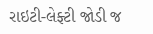રાઇટી-લેફ્ટી જોડી જ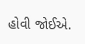હોવી જોઈએ.